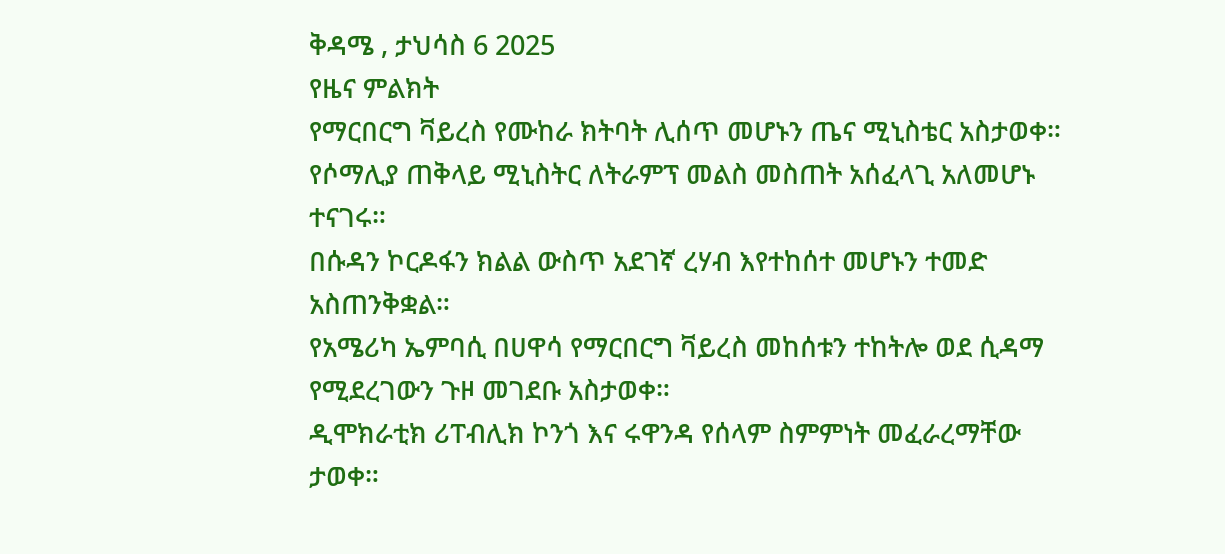ቅዳሜ , ታህሳስ 6 2025
የዜና ምልክት
የማርበርግ ቫይረስ የሙከራ ክትባት ሊሰጥ መሆኑን ጤና ሚኒስቴር አስታወቀ።
የሶማሊያ ጠቅላይ ሚኒስትር ለትራምፕ መልስ መስጠት አሰፈላጊ አለመሆኑ ተናገሩ።
በሱዳን ኮርዶፋን ክልል ውስጥ አደገኛ ረሃብ እየተከሰተ መሆኑን ተመድ አስጠንቅቋል።
የአሜሪካ ኤምባሲ በሀዋሳ የማርበርግ ቫይረስ መከሰቱን ተከትሎ ወደ ሲዳማ የሚደረገውን ጉዞ መገደቡ አስታወቀ።
ዲሞክራቲክ ሪፐብሊክ ኮንጎ እና ሩዋንዳ የሰላም ስምምነት መፈራረማቸው ታወቀ።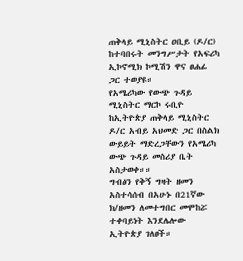ጠቅላይ ሚኒስትር ዐቢይ (ዶ/ር) ከተባበሩት መንግሥታት የአፍሪካ ኢኮኖሚክ ኮሚሽን ዋና ፀሐፊ ጋር ተወያዩ።
የአሜሪካው የውጭ ጉዳይ ሚኒስትር ማርኮ ሩቢዮ ከኢትዮጵያ ጠቅላይ ሚኒስትር ዶ/ር አብይ አህመድ ጋር በስልክ ውይይት ማድረጋቸውን የአሜሪካ ውጭ ጉዳይ መስሪያ ቤት አስታወቀ።።
ግብፅን የቅኝ ግዛት ዘመን አስተሳሰብ በአሁኑ በ21ኛው ክ/ዘመን ለመተግበር መሞከሯ ተቀባይነት እንደሌሎው ኢትዮጵያ ገለፀች።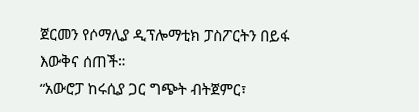ጀርመን የሶማሊያ ዲፕሎማቲክ ፓስፖርትን በይፋ እውቅና ሰጠች።
“አውሮፓ ከሩሲያ ጋር ግጭት ብትጀምር፣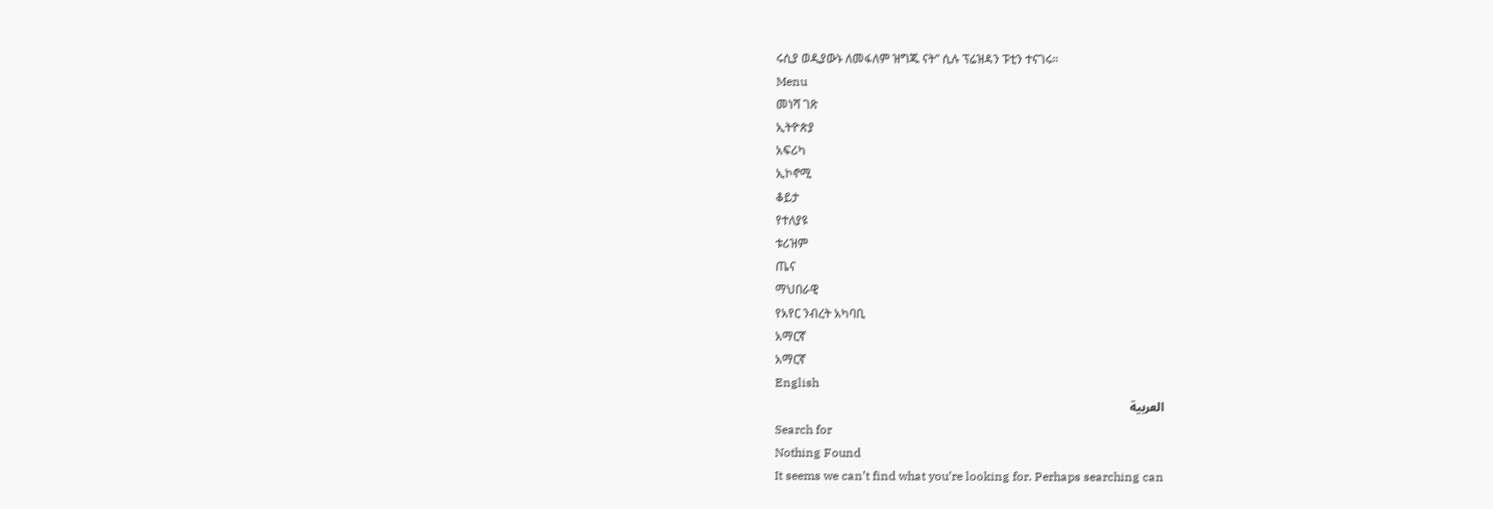ሩሲያ ወዲያውኑ ለመፋለም ዝግጁ ናት” ሲሉ ፕሬዝዳን ፑቲን ተናገሩ።
Menu
መነሻ ገጽ
ኢትዮጵያ
አፍሪካ
ኢኮኖሚ
ቆይታ
የተለያዩ
ቱሪዝም
ጤና
ማህበራዊ
የአየር ንብረት አካባቢ
አማርኛ
አማርኛ
English
العربية
Search for
Nothing Found
It seems we can’t find what you’re looking for. Perhaps searching can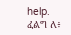help.
ፈልግ ለ፥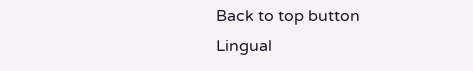Back to top button
Lingual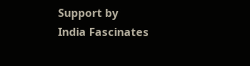Support by
India Fascinates